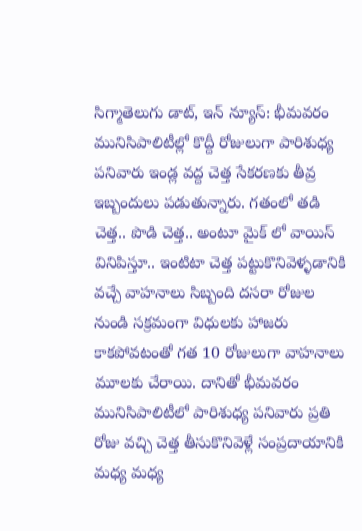సిగ్మాతెలుగు డాట్, ఇన్ న్యూస్: భీమవరం మునిసిపాలిటీల్లో కొద్దీ రోజులుగా పారిశుధ్య పనివారు ఇండ్ల వద్ద చెత్త సేకరణకు తీవ్ర ఇబ్బందులు పడుతున్నారు. గతంలో తడి చెత్త.. పొడి చెత్త.. అంటూ మైక్ లో వాయిస్ వినిపిస్తూ.. ఇంటిటా చెత్త పట్టుకొనివెళ్ళడానికి వచ్చే వాహనాలు సిబ్బంది దసరా రోజుల నుండి సక్రమంగా విధులకు హాజరు కాకపోవటంతో గత 10 రోజులుగా వాహనాలు మూలకు చేరాయి. దానితో భీమవరం మునిసిపాలిటీలో పారిశుధ్య పనివారు ప్రతి రోజు వచ్చి చెత్త తీసుకొనివెళ్లే సంప్రదాయానికి మధ్య మధ్య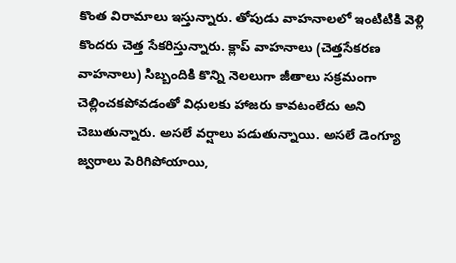కొంత విరామాలు ఇస్తున్నారు. తోపుడు వాహనాలలో ఇంటిటికి వెళ్లి కొందరు చెత్త సేకరిస్తున్నారు. క్లాప్ వాహనాలు (చెత్తసేకరణ వాహనాలు) సిబ్బందికి కొన్ని నెలలుగా జీతాలు సక్రమంగా చెల్లించకపోవడంతో విధులకు హాజరు కావటంలేదు అని చెబుతున్నారు. అసలే వర్షాలు పడుతున్నాయి. అసలే డెంగ్యూ జ్వరాలు పెరిగిపోయాయి,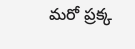మరో ప్రక్క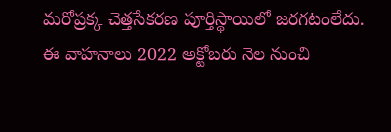మరోప్రక్క చెత్తసేకరణ పూర్తిస్థాయిలో జరగటంలేదు. ఈ వాహనాలు 2022 అక్టోబరు నెల నుంచి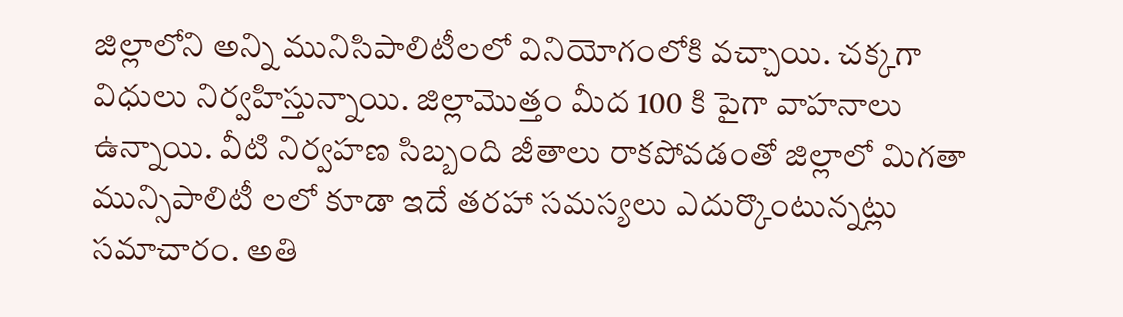జిల్లాలోని అన్ని మునిసిపాలిటీలలో వినియోగంలోకి వచ్చాయి. చక్కగా విధులు నిర్వహిస్తున్నాయి. జిల్లామొత్తం మీద 100 కి పైగా వాహనాలు ఉన్నాయి. వీటి నిర్వహణ సిబ్బంది జీతాలు రాకపోవడంతో జిల్లాలో మిగతా మున్సిపాలిటీ లలో కూడా ఇదే తరహా సమస్యలు ఎదుర్కొంటున్నట్లు సమాచారం. అతి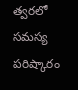త్వరలో సమస్య పరిష్కారం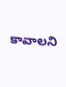కావాలని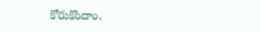కోరుకొందాం.